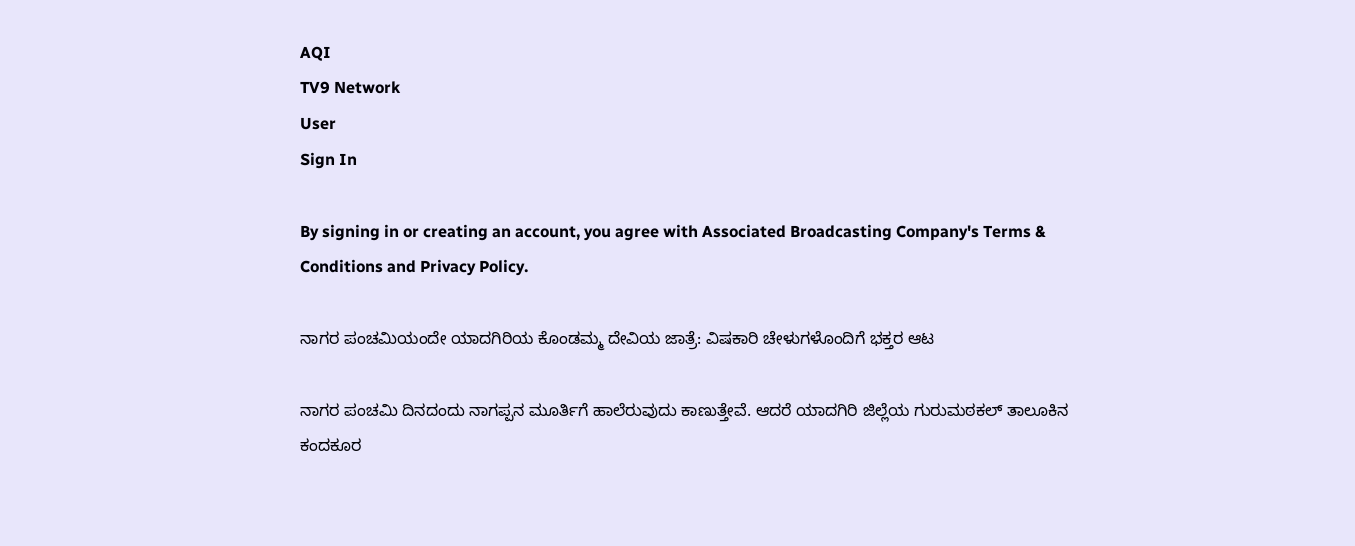AQI
TV9 Network
User
Sign In

By signing in or creating an account, you agree with Associated Broadcasting Company's Terms & Conditions and Privacy Policy.

ನಾಗರ ಪಂಚಮಿಯಂದೇ ಯಾದಗಿರಿಯ ಕೊಂಡಮ್ಮ ದೇವಿಯ ಜಾತ್ರೆ: ವಿಷಕಾರಿ ಚೇಳುಗಳೊಂದಿಗೆ ಭಕ್ತರ ಆಟ

ನಾಗರ ಪಂಚಮಿ ದಿನದಂದು ನಾಗಪ್ಪನ ಮೂರ್ತಿಗೆ ಹಾಲೆರುವುದು ಕಾಣುತ್ತೇವೆ. ಆದರೆ ಯಾದಗಿರಿ ಜಿಲ್ಲೆಯ ಗುರುಮಠಕಲ್ ತಾಲೂಕಿನ ಕಂದಕೂರ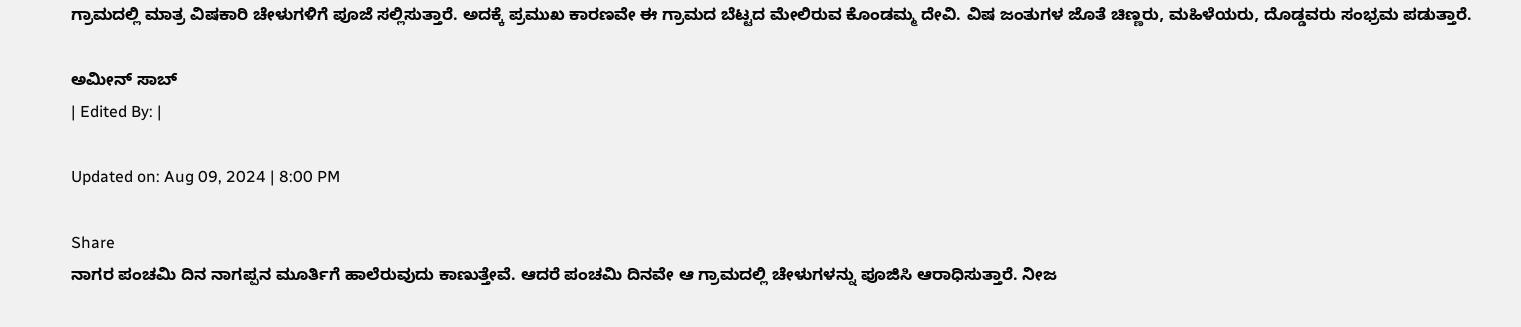ಗ್ರಾಮದಲ್ಲಿ ಮಾತ್ರ ವಿಷಕಾರಿ ಚೇಳುಗಳಿಗೆ ಪೂಜೆ ಸಲ್ಲಿಸುತ್ತಾರೆ. ಅದಕ್ಕೆ ಪ್ರಮುಖ ಕಾರಣವೇ ಈ ಗ್ರಾಮದ ಬೆಟ್ಟದ ಮೇಲಿರುವ ಕೊಂಡಮ್ಮ ದೇವಿ. ವಿಷ ಜಂತುಗಳ ಜೊತೆ ಚಿಣ್ಣರು, ಮಹಿಳೆಯರು, ದೊಡ್ಡವರು ಸಂಭ್ರಮ ಪಡುತ್ತಾರೆ.

ಅಮೀನ್ ಸಾಬ್
| Edited By: |

Updated on: Aug 09, 2024 | 8:00 PM

Share
ನಾಗರ ಪಂಚಮಿ ದಿನ ನಾಗಪ್ಪನ ಮೂರ್ತಿಗೆ ಹಾಲೆರುವುದು ಕಾಣುತ್ತೇವೆ. ಆದರೆ ಪಂಚಮಿ ದಿನವೇ ಆ ಗ್ರಾಮದಲ್ಲಿ ಚೇಳುಗಳನ್ನು ಪೂಜಿಸಿ ಆರಾಧಿಸುತ್ತಾರೆ. ನೀಜ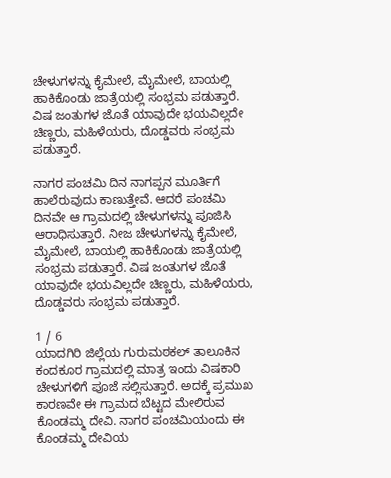ಚೇಳುಗಳನ್ನು ಕೈಮೇಲೆ, ಮೈಮೇಲೆ, ಬಾಯಲ್ಲಿ ಹಾಕಿಕೊಂಡು ಜಾತ್ರೆಯಲ್ಲಿ ಸಂಭ್ರಮ ಪಡುತ್ತಾರೆ. ವಿಷ ಜಂತುಗಳ ಜೊತೆ ಯಾವುದೇ ಭಯವಿಲ್ಲದೇ ಚಿಣ್ಣರು, ಮಹಿಳೆಯರು, ದೊಡ್ಡವರು ಸಂಭ್ರಮ ಪಡುತ್ತಾರೆ.

ನಾಗರ ಪಂಚಮಿ ದಿನ ನಾಗಪ್ಪನ ಮೂರ್ತಿಗೆ ಹಾಲೆರುವುದು ಕಾಣುತ್ತೇವೆ. ಆದರೆ ಪಂಚಮಿ ದಿನವೇ ಆ ಗ್ರಾಮದಲ್ಲಿ ಚೇಳುಗಳನ್ನು ಪೂಜಿಸಿ ಆರಾಧಿಸುತ್ತಾರೆ. ನೀಜ ಚೇಳುಗಳನ್ನು ಕೈಮೇಲೆ, ಮೈಮೇಲೆ, ಬಾಯಲ್ಲಿ ಹಾಕಿಕೊಂಡು ಜಾತ್ರೆಯಲ್ಲಿ ಸಂಭ್ರಮ ಪಡುತ್ತಾರೆ. ವಿಷ ಜಂತುಗಳ ಜೊತೆ ಯಾವುದೇ ಭಯವಿಲ್ಲದೇ ಚಿಣ್ಣರು, ಮಹಿಳೆಯರು, ದೊಡ್ಡವರು ಸಂಭ್ರಮ ಪಡುತ್ತಾರೆ.

1 / 6
ಯಾದಗಿರಿ ಜಿಲ್ಲೆಯ ಗುರುಮಠಕಲ್ ತಾಲೂಕಿನ ಕಂದಕೂರ ಗ್ರಾಮದಲ್ಲಿ ಮಾತ್ರ ಇಂದು ವಿಷಕಾರಿ ಚೇಳುಗಳಿಗೆ ಪೂಜೆ ಸಲ್ಲಿಸುತ್ತಾರೆ. ಅದಕ್ಕೆ ಪ್ರಮುಖ ಕಾರಣವೇ ಈ ಗ್ರಾಮದ ಬೆಟ್ಟದ ಮೇಲಿರುವ ಕೊಂಡಮ್ಮ ದೇವಿ. ನಾಗರ ಪಂಚಮಿಯಂದು ಈ ಕೊಂಡಮ್ಮ ದೇವಿಯ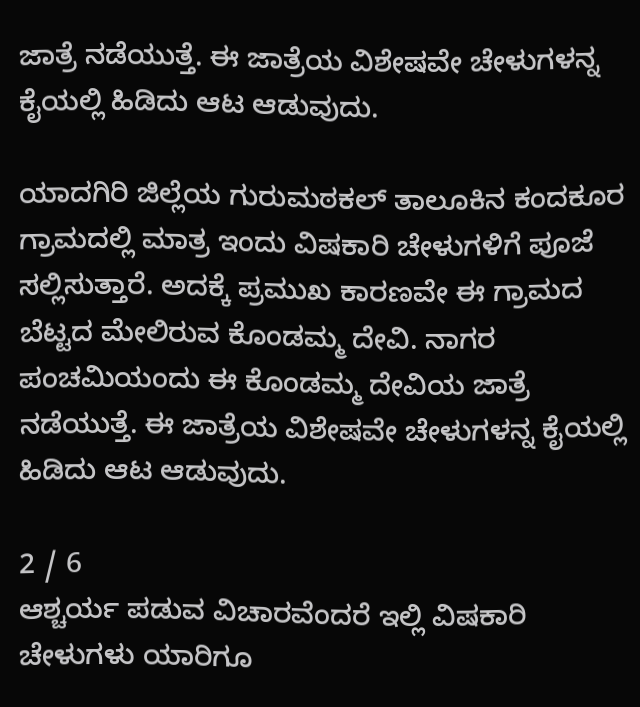ಜಾತ್ರೆ ನಡೆಯುತ್ತೆ. ಈ ಜಾತ್ರೆಯ ವಿಶೇಷವೇ ಚೇಳುಗಳನ್ನ ಕೈಯಲ್ಲಿ ಹಿಡಿದು ಆಟ ಆಡುವುದು.

ಯಾದಗಿರಿ ಜಿಲ್ಲೆಯ ಗುರುಮಠಕಲ್ ತಾಲೂಕಿನ ಕಂದಕೂರ ಗ್ರಾಮದಲ್ಲಿ ಮಾತ್ರ ಇಂದು ವಿಷಕಾರಿ ಚೇಳುಗಳಿಗೆ ಪೂಜೆ ಸಲ್ಲಿಸುತ್ತಾರೆ. ಅದಕ್ಕೆ ಪ್ರಮುಖ ಕಾರಣವೇ ಈ ಗ್ರಾಮದ ಬೆಟ್ಟದ ಮೇಲಿರುವ ಕೊಂಡಮ್ಮ ದೇವಿ. ನಾಗರ ಪಂಚಮಿಯಂದು ಈ ಕೊಂಡಮ್ಮ ದೇವಿಯ ಜಾತ್ರೆ ನಡೆಯುತ್ತೆ. ಈ ಜಾತ್ರೆಯ ವಿಶೇಷವೇ ಚೇಳುಗಳನ್ನ ಕೈಯಲ್ಲಿ ಹಿಡಿದು ಆಟ ಆಡುವುದು.

2 / 6
ಆಶ್ಚರ್ಯ ಪಡುವ ವಿಚಾರವೆಂದರೆ ಇಲ್ಲಿ ವಿಷಕಾರಿ ಚೇಳುಗಳು ಯಾರಿಗೂ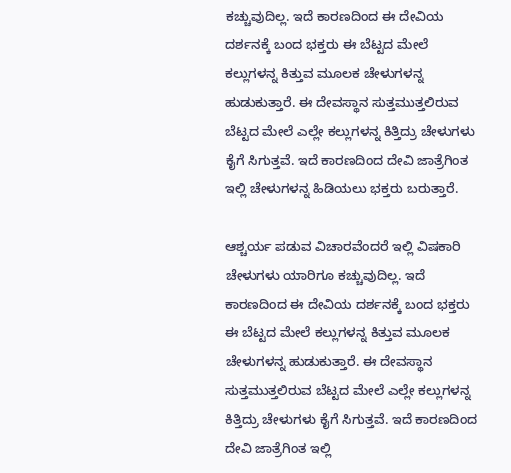ಕಚ್ಚುವುದಿಲ್ಲ. ಇದೆ ಕಾರಣದಿಂದ ಈ ದೇವಿಯ ದರ್ಶನಕ್ಕೆ ಬಂದ ಭಕ್ತರು ಈ ಬೆಟ್ಟದ ಮೇಲೆ ಕಲ್ಲುಗಳನ್ನ ಕಿತ್ತುವ ಮೂಲಕ ಚೇಳುಗಳನ್ನ ಹುಡುಕುತ್ತಾರೆ. ಈ ದೇವಸ್ಥಾನ ಸುತ್ತಮುತ್ತಲಿರುವ ಬೆಟ್ಟದ ಮೇಲೆ ಎಲ್ಲೇ ಕಲ್ಲುಗಳನ್ನ ಕಿತ್ತಿದ್ರು ಚೇಳುಗಳು ಕೈಗೆ ಸಿಗುತ್ತವೆ. ಇದೆ ಕಾರಣದಿಂದ ದೇವಿ ಜಾತ್ರೆಗಿಂತ ಇಲ್ಲಿ ಚೇಳುಗಳನ್ನ ಹಿಡಿಯಲು ಭಕ್ತರು ಬರುತ್ತಾರೆ.

ಆಶ್ಚರ್ಯ ಪಡುವ ವಿಚಾರವೆಂದರೆ ಇಲ್ಲಿ ವಿಷಕಾರಿ ಚೇಳುಗಳು ಯಾರಿಗೂ ಕಚ್ಚುವುದಿಲ್ಲ. ಇದೆ ಕಾರಣದಿಂದ ಈ ದೇವಿಯ ದರ್ಶನಕ್ಕೆ ಬಂದ ಭಕ್ತರು ಈ ಬೆಟ್ಟದ ಮೇಲೆ ಕಲ್ಲುಗಳನ್ನ ಕಿತ್ತುವ ಮೂಲಕ ಚೇಳುಗಳನ್ನ ಹುಡುಕುತ್ತಾರೆ. ಈ ದೇವಸ್ಥಾನ ಸುತ್ತಮುತ್ತಲಿರುವ ಬೆಟ್ಟದ ಮೇಲೆ ಎಲ್ಲೇ ಕಲ್ಲುಗಳನ್ನ ಕಿತ್ತಿದ್ರು ಚೇಳುಗಳು ಕೈಗೆ ಸಿಗುತ್ತವೆ. ಇದೆ ಕಾರಣದಿಂದ ದೇವಿ ಜಾತ್ರೆಗಿಂತ ಇಲ್ಲಿ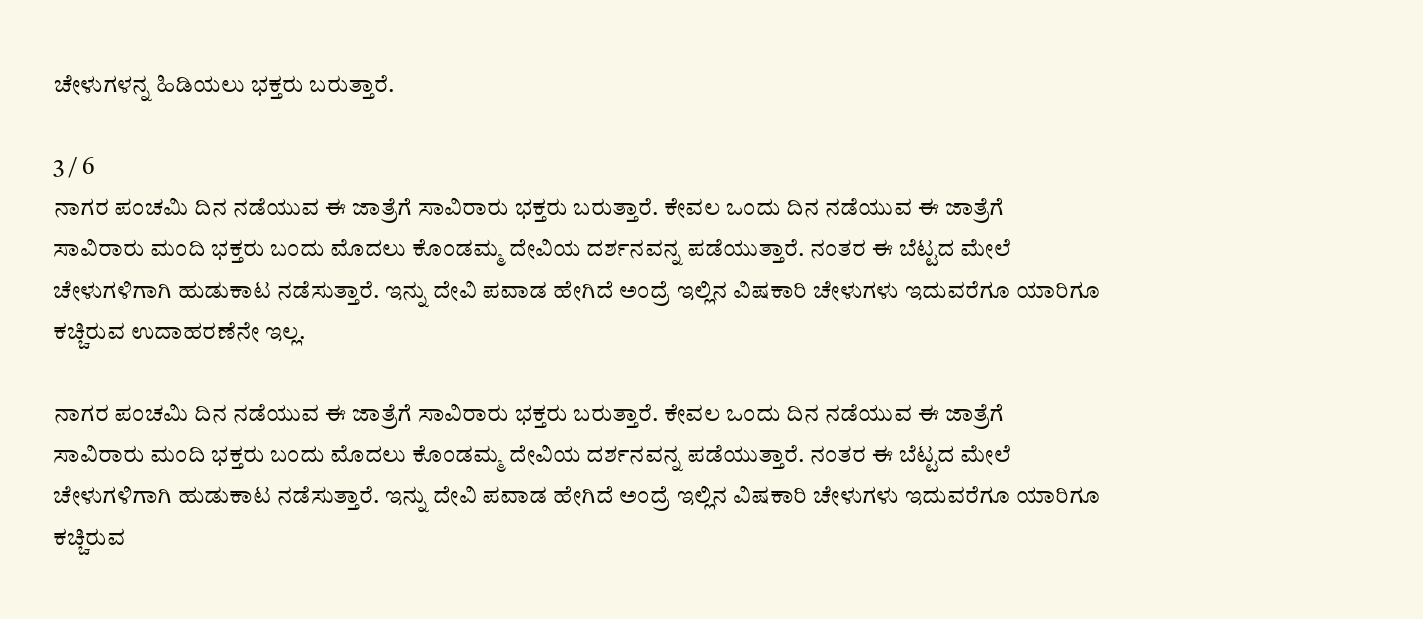ಚೇಳುಗಳನ್ನ ಹಿಡಿಯಲು ಭಕ್ತರು ಬರುತ್ತಾರೆ.

3 / 6
ನಾಗರ ಪಂಚಮಿ ದಿನ ನಡೆಯುವ ಈ ಜಾತ್ರೆಗೆ ಸಾವಿರಾರು ಭಕ್ತರು ಬರುತ್ತಾರೆ. ಕೇವಲ ಒಂದು ದಿನ ನಡೆಯುವ ಈ ಜಾತ್ರೆಗೆ ಸಾವಿರಾರು ಮಂದಿ ಭಕ್ತರು ಬಂದು ಮೊದಲು ಕೊಂಡಮ್ಮ ದೇವಿಯ ದರ್ಶನವನ್ನ ಪಡೆಯುತ್ತಾರೆ. ನಂತರ ಈ ಬೆಟ್ಟದ ಮೇಲೆ ಚೇಳುಗಳಿಗಾಗಿ ಹುಡುಕಾಟ ನಡೆಸುತ್ತಾರೆ. ಇನ್ನು ದೇವಿ ಪವಾಡ ಹೇಗಿದೆ ಅಂದ್ರೆ ಇಲ್ಲಿನ ವಿಷಕಾರಿ ಚೇಳುಗಳು ಇದುವರೆಗೂ ಯಾರಿಗೂ ಕಚ್ಚಿರುವ ಉದಾಹರಣೆನೇ ಇಲ್ಲ.

ನಾಗರ ಪಂಚಮಿ ದಿನ ನಡೆಯುವ ಈ ಜಾತ್ರೆಗೆ ಸಾವಿರಾರು ಭಕ್ತರು ಬರುತ್ತಾರೆ. ಕೇವಲ ಒಂದು ದಿನ ನಡೆಯುವ ಈ ಜಾತ್ರೆಗೆ ಸಾವಿರಾರು ಮಂದಿ ಭಕ್ತರು ಬಂದು ಮೊದಲು ಕೊಂಡಮ್ಮ ದೇವಿಯ ದರ್ಶನವನ್ನ ಪಡೆಯುತ್ತಾರೆ. ನಂತರ ಈ ಬೆಟ್ಟದ ಮೇಲೆ ಚೇಳುಗಳಿಗಾಗಿ ಹುಡುಕಾಟ ನಡೆಸುತ್ತಾರೆ. ಇನ್ನು ದೇವಿ ಪವಾಡ ಹೇಗಿದೆ ಅಂದ್ರೆ ಇಲ್ಲಿನ ವಿಷಕಾರಿ ಚೇಳುಗಳು ಇದುವರೆಗೂ ಯಾರಿಗೂ ಕಚ್ಚಿರುವ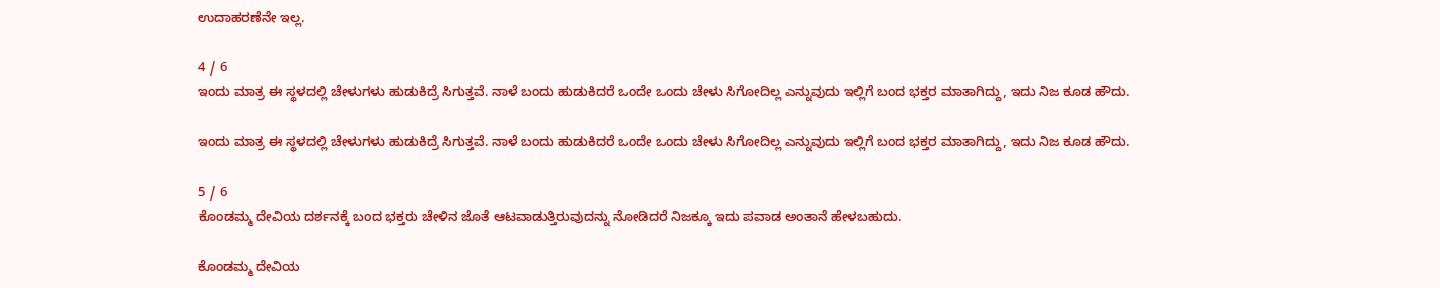ಉದಾಹರಣೆನೇ ಇಲ್ಲ.

4 / 6
ಇಂದು ಮಾತ್ರ ಈ ಸ್ಥಳದಲ್ಲಿ ಚೇಳುಗಳು ಹುಡುಕಿದ್ರೆ ಸಿಗುತ್ತವೆ. ನಾಳೆ ಬಂದು ಹುಡುಕಿದರೆ ಒಂದೇ ಒಂದು ಚೇಳು ಸಿಗೋದಿಲ್ಲ ಎನ್ನುವುದು ಇಲ್ಲಿಗೆ ಬಂದ ಭಕ್ತರ ಮಾತಾಗಿದ್ದು, ಇದು ನಿಜ ಕೂಡ ಹೌದು.

ಇಂದು ಮಾತ್ರ ಈ ಸ್ಥಳದಲ್ಲಿ ಚೇಳುಗಳು ಹುಡುಕಿದ್ರೆ ಸಿಗುತ್ತವೆ. ನಾಳೆ ಬಂದು ಹುಡುಕಿದರೆ ಒಂದೇ ಒಂದು ಚೇಳು ಸಿಗೋದಿಲ್ಲ ಎನ್ನುವುದು ಇಲ್ಲಿಗೆ ಬಂದ ಭಕ್ತರ ಮಾತಾಗಿದ್ದು, ಇದು ನಿಜ ಕೂಡ ಹೌದು.

5 / 6
ಕೊಂಡಮ್ಮ ದೇವಿಯ ದರ್ಶನಕ್ಕೆ ಬಂದ ಭಕ್ತರು ಚೇಳಿನ ಜೊತೆ ಆಟವಾಡುತ್ತಿರುವುದನ್ನು ನೋಡಿದರೆ ನಿಜಕ್ಕೂ ಇದು ಪವಾಡ ಅಂತಾನೆ ಹೇಳಬಹುದು.

ಕೊಂಡಮ್ಮ ದೇವಿಯ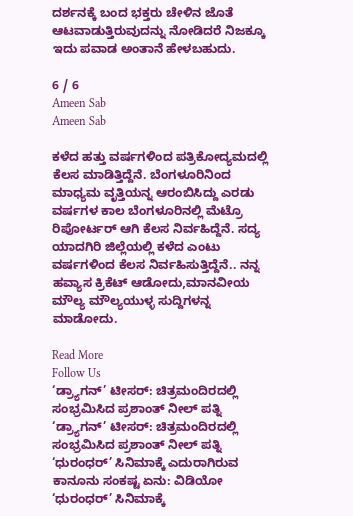ದರ್ಶನಕ್ಕೆ ಬಂದ ಭಕ್ತರು ಚೇಳಿನ ಜೊತೆ ಆಟವಾಡುತ್ತಿರುವುದನ್ನು ನೋಡಿದರೆ ನಿಜಕ್ಕೂ ಇದು ಪವಾಡ ಅಂತಾನೆ ಹೇಳಬಹುದು.

6 / 6
Ameen Sab
Ameen Sab

ಕಳೆದ ಹತ್ತು ವರ್ಷಗಳಿಂದ ಪತ್ರಿಕೋದ್ಯಮದಲ್ಲಿ ಕೆಲಸ ಮಾಡಿತ್ತಿದ್ದೆನೆ. ಬೆಂಗಳೂರಿನಿಂದ ಮಾಧ್ಯಮ ವೃತ್ತಿಯನ್ನ ಆರಂಬಿಸಿದ್ದು ಎರಡು ವರ್ಷಗಳ ಕಾಲ ಬೆಂಗಳೂರಿನಲ್ಲಿ ಮೆಟ್ರೊ ರಿಪೋರ್ಟರ್ ಆಗಿ ಕೆಲಸ‌ ನಿರ್ವಹಿದ್ದೆನೆ. ಸದ್ಯ ಯಾದಗಿರಿ ಜಿಲ್ಲೆಯಲ್ಲಿ ಕಳೆದ ಎಂಟು ವರ್ಷಗಳಿಂದ ಕೆಲಸ ನಿರ್ವಹಿಸುತ್ತಿದ್ದೆನೆ.. ನನ್ನ ಹವ್ಯಾಸ ಕ್ರಿಕೆಟ್ ಆಡೋದು,ಮಾನವೀಯ ಮೌಲ್ಯ ಮೌಲ್ಯಯುಳ್ಳ ಸುದ್ದಿಗಳನ್ನ ಮಾಡೋದು.

Read More
Follow Us
‘ಡ್ರ್ಯಾಗನ್’ ಟೀಸರ್: ಚಿತ್ರಮಂದಿರದಲ್ಲಿ ಸಂಭ್ರಮಿಸಿದ ಪ್ರಶಾಂತ್ ನೀಲ್ ಪತ್ನಿ
‘ಡ್ರ್ಯಾಗನ್’ ಟೀಸರ್: ಚಿತ್ರಮಂದಿರದಲ್ಲಿ ಸಂಭ್ರಮಿಸಿದ ಪ್ರಶಾಂತ್ ನೀಲ್ ಪತ್ನಿ
‘ಧುರಂಧರ್’ ಸಿನಿಮಾಕ್ಕೆ ಎದುರಾಗಿರುವ ಕಾನೂನು ಸಂಕಷ್ಟ ಏನು: ವಿಡಿಯೋ
‘ಧುರಂಧರ್’ ಸಿನಿಮಾಕ್ಕೆ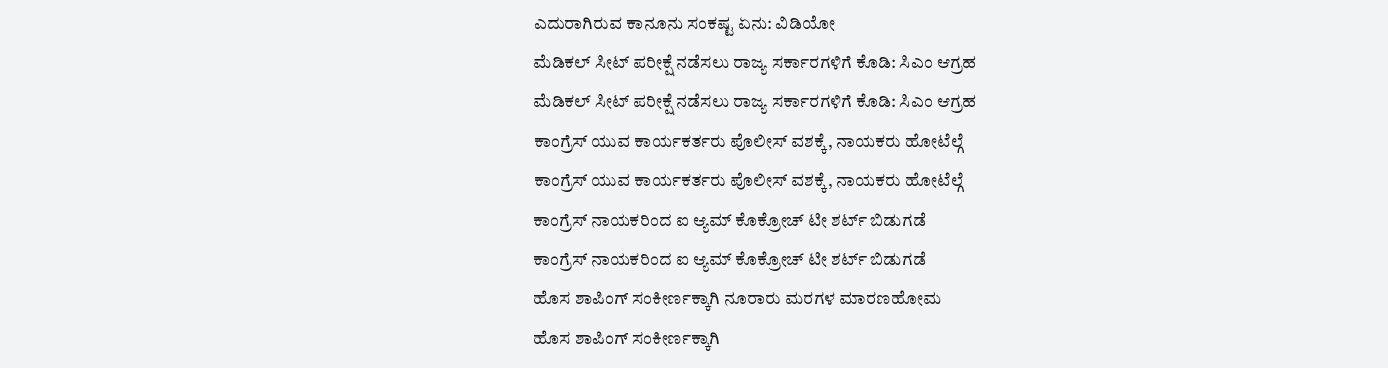ಎದುರಾಗಿರುವ ಕಾನೂನು ಸಂಕಷ್ಟ ಏನು: ವಿಡಿಯೋ
ಮೆಡಿಕಲ್ ಸೀಟ್ ಪರೀಕ್ಷೆ ನಡೆಸಲು ರಾಜ್ಯ ಸರ್ಕಾರಗಳಿಗೆ ಕೊಡಿ: ಸಿಎಂ ಆಗ್ರಹ
ಮೆಡಿಕಲ್ ಸೀಟ್ ಪರೀಕ್ಷೆ ನಡೆಸಲು ರಾಜ್ಯ ಸರ್ಕಾರಗಳಿಗೆ ಕೊಡಿ: ಸಿಎಂ ಆಗ್ರಹ
ಕಾಂಗ್ರೆಸ್ ಯುವ ಕಾರ್ಯಕರ್ತರು ಪೊಲೀಸ್ ವಶಕ್ಕೆ, ನಾಯಕರು ಹೋಟೆಲ್ಗೆ
ಕಾಂಗ್ರೆಸ್ ಯುವ ಕಾರ್ಯಕರ್ತರು ಪೊಲೀಸ್ ವಶಕ್ಕೆ, ನಾಯಕರು ಹೋಟೆಲ್ಗೆ
ಕಾಂಗ್ರೆಸ್ ನಾಯಕರಿಂದ ಐ ಆ್ಯಮ್ ಕೊಕ್ರೋಚ್ ಟೀ ಶರ್ಟ್ ಬಿಡುಗಡೆ
ಕಾಂಗ್ರೆಸ್ ನಾಯಕರಿಂದ ಐ ಆ್ಯಮ್ ಕೊಕ್ರೋಚ್ ಟೀ ಶರ್ಟ್ ಬಿಡುಗಡೆ
ಹೊಸ ಶಾಪಿಂಗ್ ಸಂಕೀರ್ಣಕ್ಕಾಗಿ ನೂರಾರು ಮರಗಳ ಮಾರಣಹೋಮ
ಹೊಸ ಶಾಪಿಂಗ್ ಸಂಕೀರ್ಣಕ್ಕಾಗಿ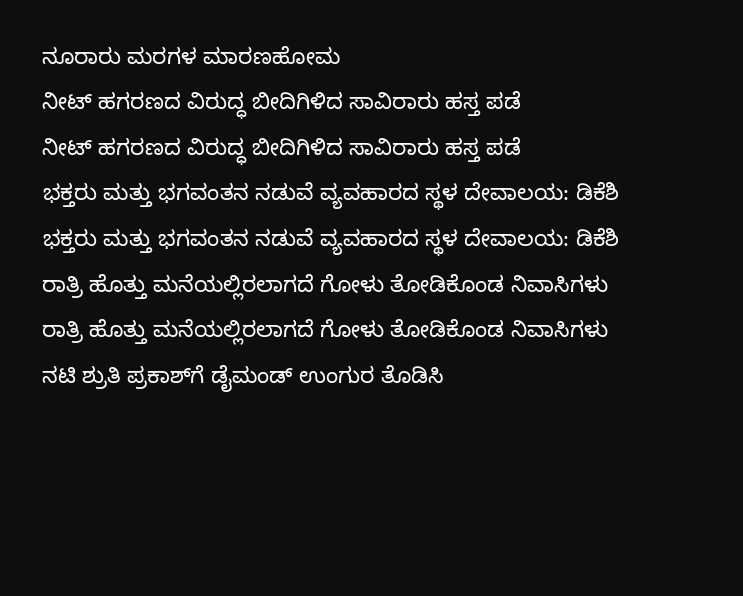ನೂರಾರು ಮರಗಳ ಮಾರಣಹೋಮ
ನೀಟ್ ಹಗರಣದ ವಿರುದ್ಧ ಬೀದಿಗಿಳಿದ ಸಾವಿರಾರು ಹಸ್ತ ಪಡೆ
ನೀಟ್ ಹಗರಣದ ವಿರುದ್ಧ ಬೀದಿಗಿಳಿದ ಸಾವಿರಾರು ಹಸ್ತ ಪಡೆ
ಭಕ್ತರು ಮತ್ತು ಭಗವಂತನ ನಡುವೆ ವ್ಯವಹಾರದ ಸ್ಥಳ ದೇವಾಲಯ: ಡಿಕೆಶಿ
ಭಕ್ತರು ಮತ್ತು ಭಗವಂತನ ನಡುವೆ ವ್ಯವಹಾರದ ಸ್ಥಳ ದೇವಾಲಯ: ಡಿಕೆಶಿ
ರಾತ್ರಿ ಹೊತ್ತು ಮನೆಯಲ್ಲಿರಲಾಗದೆ ಗೋಳು ತೋಡಿಕೊಂಡ ನಿವಾಸಿಗಳು
ರಾತ್ರಿ ಹೊತ್ತು ಮನೆಯಲ್ಲಿರಲಾಗದೆ ಗೋಳು ತೋಡಿಕೊಂಡ ನಿವಾಸಿಗಳು
ನಟಿ ಶ್ರುತಿ ಪ್ರಕಾಶ್‌ಗೆ ಡೈಮಂಡ್ ಉಂಗುರ ತೊಡಿಸಿ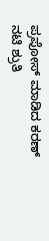ಪ್ರಪೋಸ್ ಮಾಡಿದ ಕರಣ್
ನಟಿ ಶ್ರುತಿ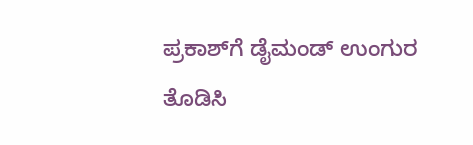ಪ್ರಕಾಶ್‌ಗೆ ಡೈಮಂಡ್ ಉಂಗುರ ತೊಡಿಸಿ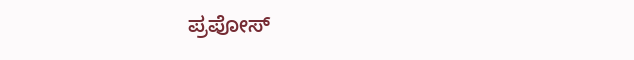ಪ್ರಪೋಸ್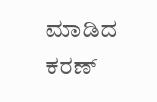ಮಾಡಿದ ಕರಣ್